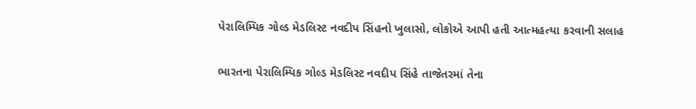પેરાલિમ્પિક ગોલ્ડ મેડલિસ્ટ નવદીપ સિંહનો ખુલાસો, લોકોએ આપી હતી આત્મહત્યા કરવાની સલાહ

ભારતના પેરાલિમ્પિક ગોલ્ડ મેડલિસ્ટ નવદીપ સિંહે તાજેતરમાં તેના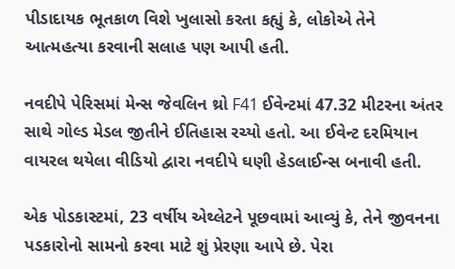પીડાદાયક ભૂતકાળ વિશે ખુલાસો કરતા કહ્યું કે, લોકોએ તેને આત્મહત્યા કરવાની સલાહ પણ આપી હતી.

નવદીપે પેરિસમાં મેન્સ જેવલિન થ્રો F41 ઈવેન્ટમાં 47.32 મીટરના અંતર સાથે ગોલ્ડ મેડલ જીતીને ઈતિહાસ રચ્યો હતો. આ ઈવેન્ટ દરમિયાન વાયરલ થયેલા વીડિયો દ્વારા નવદીપે ઘણી હેડલાઈન્સ બનાવી હતી.

એક પોડકાસ્ટમાં, 23 વર્ષીય એથ્લેટને પૂછવામાં આવ્યું કે, તેને જીવનના પડકારોનો સામનો કરવા માટે શું પ્રેરણા આપે છે. પેરા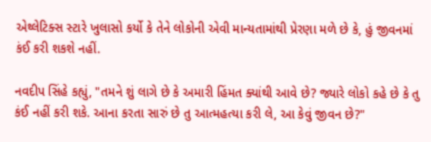એથ્લેટિક્સ સ્ટારે ખુલાસો કર્યો કે તેને લોકોની એવી માન્યતામાંથી પ્રેરણા મળે છે કે, હું જીવનમાં કંઈ કરી શકશે નહીં.

નવદીપ સિંહે કહ્યું, "તમને શું લાગે છે કે અમારી હિંમત ક્યાંથી આવે છે? જ્યારે લોકો કહે છે કે તુ કંઈ નહીં કરી શકે. આના કરતા સારું છે તુ આત્મહત્યા કરી લે, આ કેવું જીવન છે?"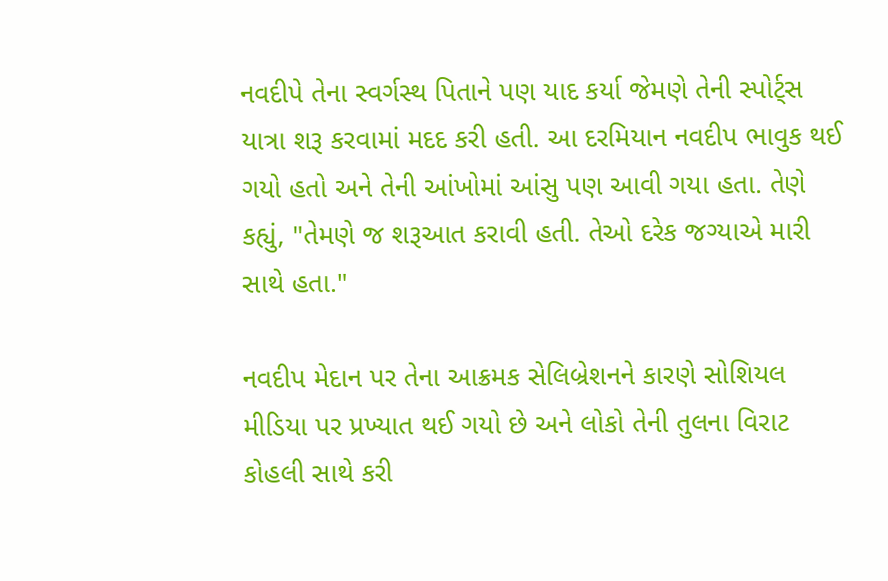નવદીપે તેના સ્વર્ગસ્થ પિતાને પણ યાદ કર્યા જેમણે તેની સ્પોર્ટ્સ યાત્રા શરૂ કરવામાં મદદ કરી હતી. આ દરમિયાન નવદીપ ભાવુક થઈ ગયો હતો અને તેની આંખોમાં આંસુ પણ આવી ગયા હતા. તેણે કહ્યું, "તેમણે જ શરૂઆત કરાવી હતી. તેઓ દરેક જગ્યાએ મારી સાથે હતા."

નવદીપ મેદાન પર તેના આક્રમક સેલિબ્રેશનને કારણે સોશિયલ મીડિયા પર પ્રખ્યાત થઈ ગયો છે અને લોકો તેની તુલના વિરાટ કોહલી સાથે કરી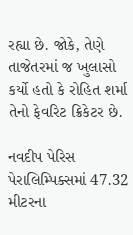રહ્યા છે. જોકે, તેણે તાજેતરમાં જ ખુલાસો કર્યો હતો કે રોહિત શર્મા તેનો ફેવરિટ ક્રિકેટર છે.

નવદીપ પેરિસ પેરાલિમ્પિક્સમાં 47.32 મીટરના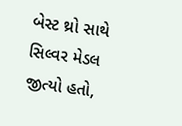બેસ્ટ થ્રો સાથે સિલ્વર મેડલ જીત્યો હતો,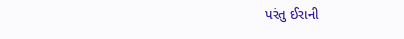પરંતુ ઈરાની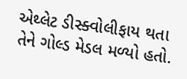એથ્લેટ ડીસ્ક્વોલીફાય થતા તેને ગોલ્ડ મેડલ મળ્યો હતો.